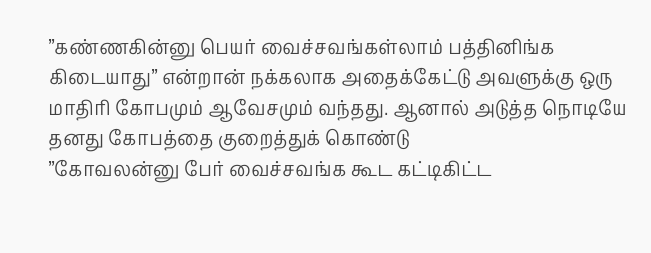”கண்ணகின்னு பெயர் வைச்சவங்கள்லாம் பத்தினிங்க கிடையாது” என்றான் நக்கலாக அதைக்கேட்டு அவளுக்கு ஒரு மாதிரி கோபமும் ஆவேசமும் வந்தது. ஆனால் அடுத்த நொடியே தனது கோபத்தை குறைத்துக் கொண்டு
”கோவலன்னு பேர் வைச்சவங்க கூட கட்டிகிட்ட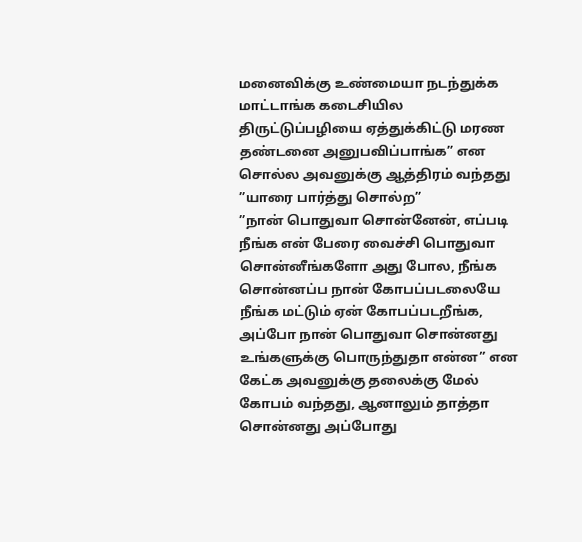மனைவிக்கு உண்மையா நடந்துக்க மாட்டாங்க கடைசியில திருட்டுப்பழியை ஏத்துக்கிட்டு மரண தண்டனை அனுபவிப்பாங்க” என சொல்ல அவனுக்கு ஆத்திரம் வந்தது
”யாரை பார்த்து சொல்ற”
”நான் பொதுவா சொன்னேன், எப்படி நீங்க என் பேரை வைச்சி பொதுவா சொன்னீங்களோ அது போல, நீங்க சொன்னப்ப நான் கோபப்படலையே நீங்க மட்டும் ஏன் கோபப்படறீங்க, அப்போ நான் பொதுவா சொன்னது உங்களுக்கு பொருந்துதா என்ன” என கேட்க அவனுக்கு தலைக்கு மேல் கோபம் வந்தது, ஆனாலும் தாத்தா சொன்னது அப்போது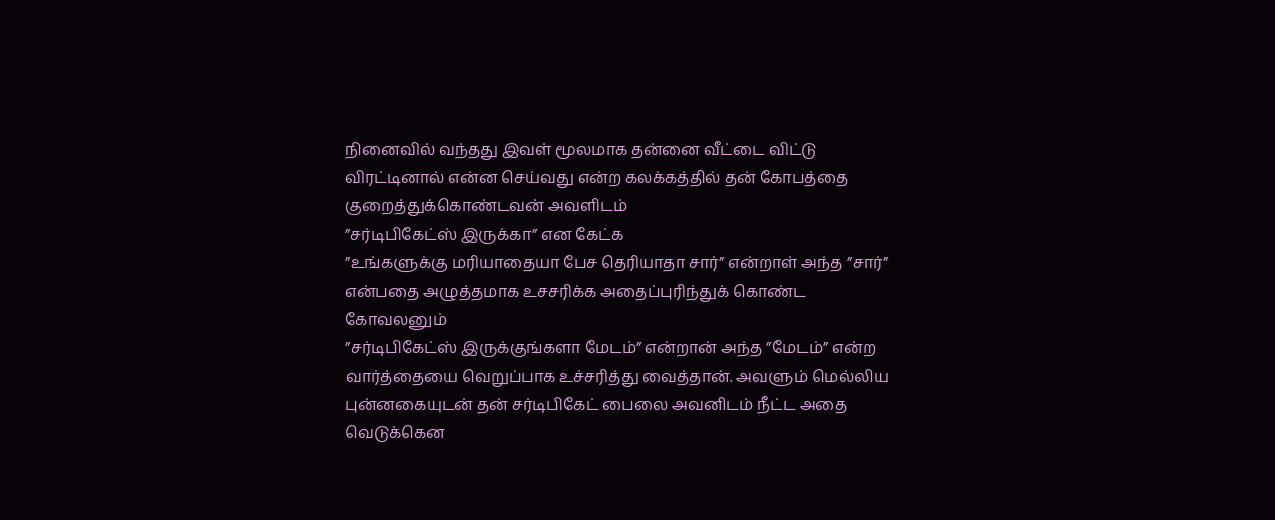நினைவில் வந்தது இவள் மூலமாக தன்னை வீட்டை விட்டு விரட்டினால் என்ன செய்வது என்ற கலக்கத்தில் தன் கோபத்தை குறைத்துக்கொண்டவன் அவளிடம்
”சர்டிபிகேட்ஸ் இருக்கா” என கேட்க
”உங்களுக்கு மரியாதையா பேச தெரியாதா சார்” என்றாள் அந்த ”சார்” என்பதை அழுத்தமாக உசசரிக்க அதைப்புரிந்துக் கொண்ட கோவலனும்
”சர்டிபிகேட்ஸ் இருக்குங்களா மேடம்” என்றான் அந்த ”மேடம்” என்ற வார்த்தையை வெறுப்பாக உச்சரித்து வைத்தான். அவளும் மெல்லிய புன்னகையுடன் தன் சர்டிபிகேட் பைலை அவனிடம் நீட்ட அதை வெடுக்கென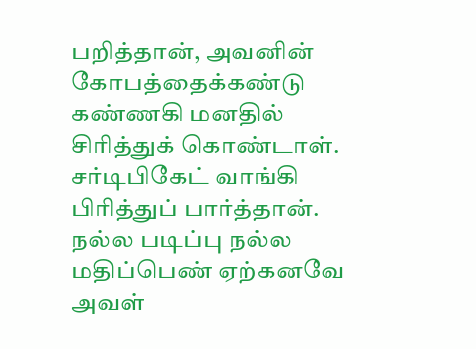பறித்தான், அவனின் கோபத்தைக்கண்டு கண்ணகி மனதில் சிரித்துக் கொண்டாள்.
சர்டிபிகேட் வாங்கி பிரித்துப் பார்த்தான். நல்ல படிப்பு நல்ல மதிப்பெண் ஏற்கனவே அவள்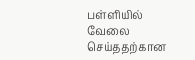பள்ளியில் வேலை செய்ததற்கான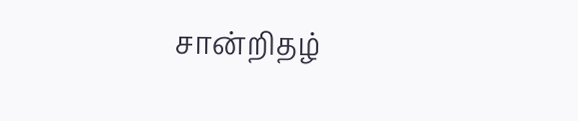சான்றிதழ்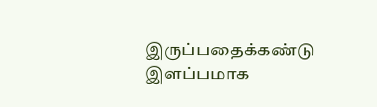இருப்பதைக்கண்டு இளப்பமாக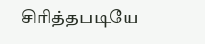சிரித்தபடியே